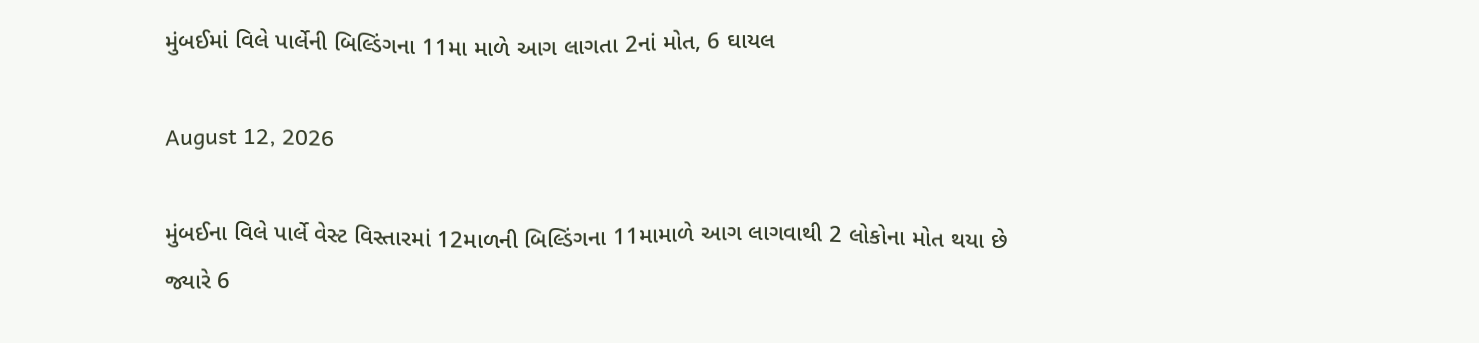મુંબઈમાં વિલે પાર્લેની બિલ્ડિંગના 11મા માળે આગ લાગતા 2નાં મોત, 6 ઘાયલ

August 12, 2026

મુંબઈના વિલે પાર્લે વેસ્ટ વિસ્તારમાં 12માળની બિલ્ડિંગના 11મામાળે આગ લાગવાથી 2 લોકોના મોત થયા છે જ્યારે 6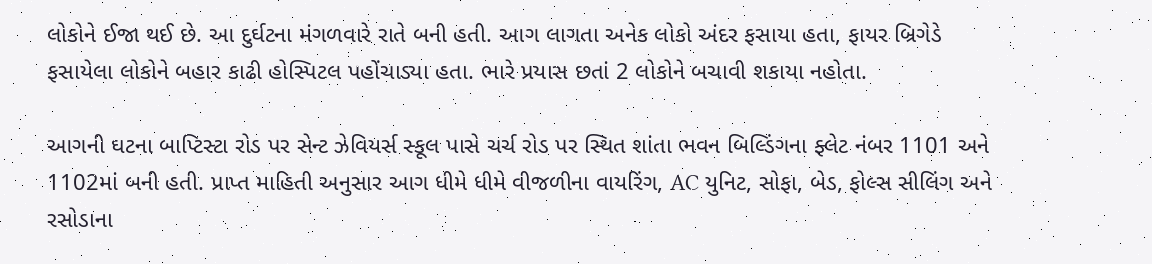લોકોને ઈજા થઈ છે. આ દુર્ઘટના મંગળવારે રાતે બની હતી. આગ લાગતા અનેક લોકો અંદર ફસાયા હતા, ફાયર બ્રિગેડે ફસાયેલા લોકોને બહાર કાઢી હોસ્પિટલ પહોંચાડ્યા હતા. ભારે પ્રયાસ છતાં 2 લોકોને બચાવી શકાયા નહોતા.

આગની ઘટના બાપ્ટિસ્ટા રોડ પર સેન્ટ ઝેવિયર્સ સ્કૂલ પાસે ચર્ચ રોડ પર સ્થિત શાંતા ભવન બિલ્ડિંગના ફ્લેટ નંબર 1101 અને 1102માં બની હતી. પ્રાપ્ત માહિતી અનુસાર આગ ધીમે ધીમે વીજળીના વાયરિંગ, AC યુનિટ, સોફા, બેડ, ફોલ્સ સીલિંગ અને રસોડાના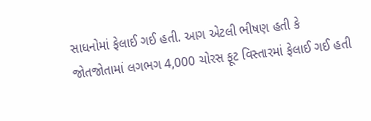સાધનોમાં ફેલાઈ ગઈ હતી. આગ એટલી ભીષણ હતી કે જોતજોતામાં લગભગ 4,000 ચોરસ ફૂટ વિસ્તારમાં ફેલાઈ ગઈ હતી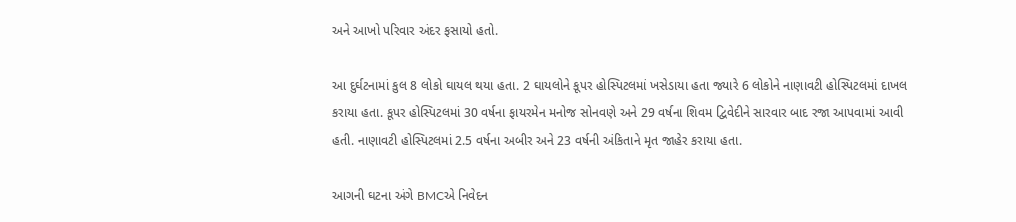અને આખો પરિવાર અંદર ફસાયો હતો.

આ દુર્ઘટનામાં કુલ 8 લોકો ઘાયલ થયા હતા. 2 ઘાયલોને કૂપર હોસ્પિટલમાં ખસેડાયા હતા જ્યારે 6 લોકોને નાણાવટી હોસ્પિટલમાં દાખલ કરાયા હતા. કૂપર હોસ્પિટલમાં 30 વર્ષના ફાયરમેન મનોજ સોનવણે અને 29 વર્ષના શિવમ દ્વિવેદીને સારવાર બાદ રજા આપવામાં આવી હતી. નાણાવટી હોસ્પિટલમાં 2.5 વર્ષના અબીર અને 23 વર્ષની અંકિતાને મૃત જાહેર કરાયા હતા.

આગની ઘટના અંગે BMCએ નિવેદન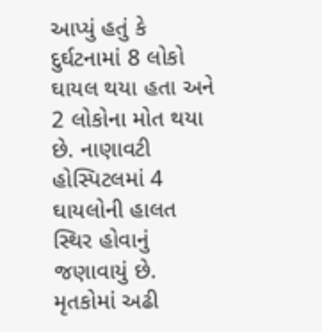આપ્યું હતું કે દુર્ઘટનામાં 8 લોકો ઘાયલ થયા હતા અને 2 લોકોના મોત થયા છે. નાણાવટી હોસ્પિટલમાં 4 ઘાયલોની હાલત સ્થિર હોવાનું જણાવાયું છે. મૃતકોમાં અઢી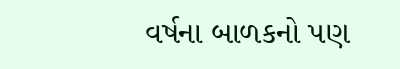વર્ષના બાળકનો પણ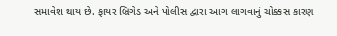સમાવેશ થાય છે. ફાયર બ્રિગેડ અને પોલીસ દ્વારા આગ લાગવાનું ચોક્કસ કારણ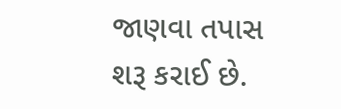જાણવા તપાસ શરૂ કરાઈ છે.